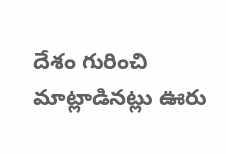దేశం గురించి మాట్లాడినట్లు ఊరు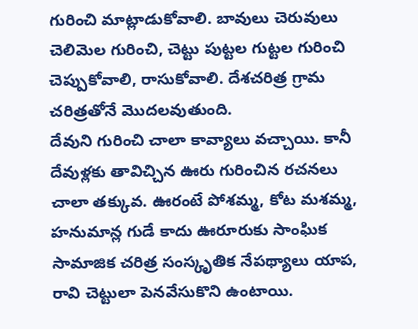గురించి మాట్లాడుకోవాలి. బావులు చెరువులు చెలిమెల గురించి, చెట్టు పుట్టల గుట్టల గురించి చెప్పుకోవాలి, రాసుకోవాలి. దేశచరిత్ర గ్రామ చరిత్రతోనే మొదలవుతుంది.
దేవుని గురించి చాలా కావ్యాలు వచ్చాయి. కానీ దేవుళ్లకు తావిచ్చిన ఊరు గురించిన రచనలు చాలా తక్కువ. ఊరంటే పోశమ్మ, కోట మశమ్మ, హనుమాన్ల గుడే కాదు ఊరూరుకు సాంఘిక సామాజిక చరిత్ర సంస్కృతిక నేపథ్యాలు యాప, రావి చెట్టులా పెనవేసుకొని ఉంటాయి.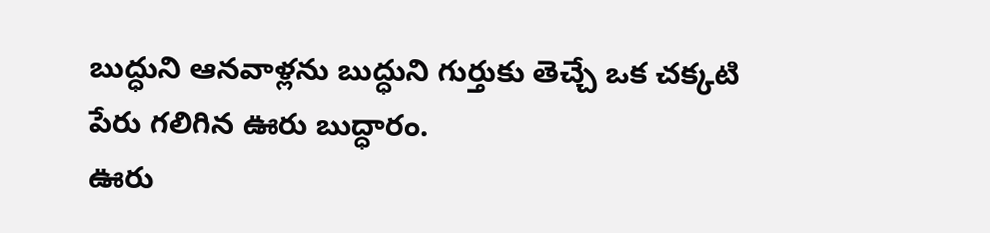బుద్ధుని ఆనవాళ్లను బుద్ధుని గుర్తుకు తెచ్చే ఒక చక్కటి పేరు గలిగిన ఊరు బుద్ధారం.
ఊరు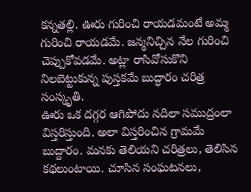కన్నతల్లి. ఊరు గురించి రాయడమంటే అమ్మ గురించి రాయడమే. జన్మనిచ్చిన నేల గురించి చెప్పుకోవడమే. అట్లా రాసివోసుకొని నిలబెట్టుకున్న పుస్తకమే బుద్ధారం చరిత్ర సంస్కృతి.
ఊరు ఒక దగ్గర ఆగిపోదు నదిలా సముద్రంలా విస్తరిస్తుంది. అలా విస్తరించిన గ్రామమే బుద్దారం. మనకు తెలియని చరిత్రలు, తెలిసిన కథలుంటాయి. చూసిన సంఘటనలు,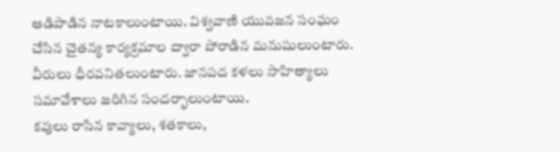ఆడిపాడిన నాటకాలుంటాయి. విశ్వవాణి యువజన సంఘం చేసిన చైతన్య కార్యక్రమాల ద్వారా పోరాడిన మనుషులుంటారు. వీరులు ధీరవనితలుంటారు. జానపద కళలు సాహిత్యాలు సమావేశాలు జరిగిన సందర్భాలుంటాయి.
కవులు రాసిన కావ్యాలు, శతకాలు,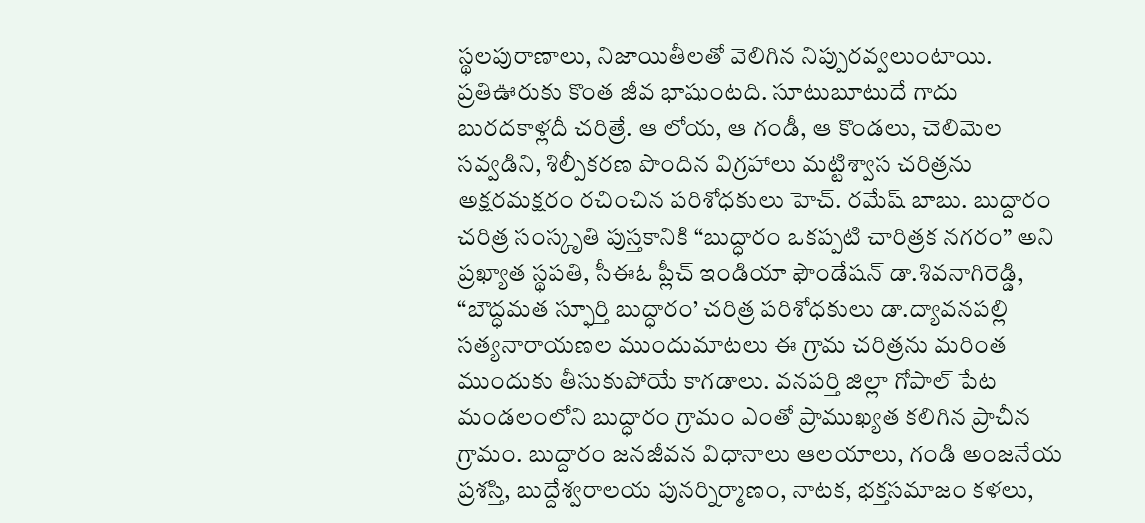స్థలపురాణాలు, నిజాయితీలతో వెలిగిన నిప్పురవ్వలుంటాయి. ప్రతిఊరుకు కొంత జీవ భాషుంటది. సూటుబూటుదే గాదు బురదకాళ్లదీ చరిత్రే. ఆ లోయ, ఆ గండీ, ఆ కొండలు, చెలిమెల సవ్వడిని, శిల్పీకరణ పొందిన విగ్రహాలు మట్టిశ్వాస చరిత్రను అక్షరమక్షరం రచించిన పరిశోధకులు హెచ్. రమేష్ బాబు. బుద్దారం చరిత్ర సంస్కృతి పుస్తకానికి “బుద్ధారం ఒకప్పటి చారిత్రక నగరం” అని ప్రఖ్యాత స్థపతి, సీఈఓ ప్లీచ్ ఇండియా ఫౌండేషన్ డా.శివనాగిరెడ్డి, “బౌద్ధమత స్ఫూర్తి బుద్ధారం’ చరిత్ర పరిశోధకులు డా.ద్యావనపల్లి సత్యనారాయణల ముందుమాటలు ఈ గ్రామ చరిత్రను మరింత ముందుకు తీసుకుపోయే కాగడాలు. వనపర్తి జిల్లా గోపాల్ పేట మండలంలోని బుద్ధారం గ్రామం ఎంతో ప్రాముఖ్యత కలిగిన ప్రాచీన గ్రామం. బుద్దారం జనజీవన విధానాలు ఆలయాలు, గండి అంజనేయ ప్రశస్తి, బుద్దేశ్వరాలయ పునర్నిర్మాణం, నాటక, భక్తసమాజం కళలు,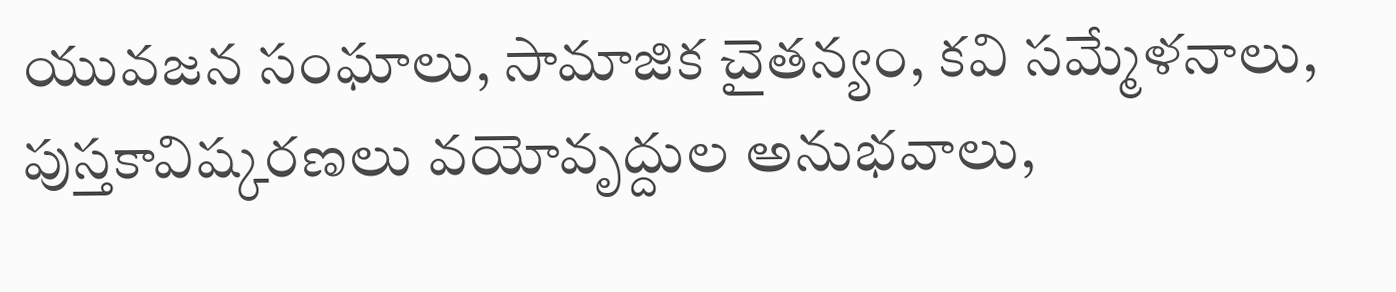యువజన సంఘాలు, సామాజిక చైతన్యం, కవి సమ్మేళనాలు, పుస్తకావిష్కరణలు వయోవృద్దుల అనుభవాలు,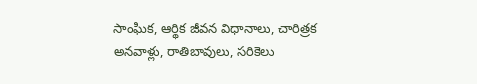సాంఘిక, ఆర్థిక జీవన విధానాలు, చారిత్రక అనవాళ్లు, రాతిబావులు, సరికెలు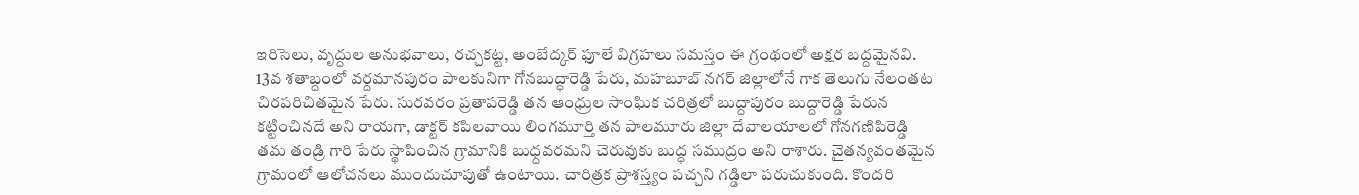ఇరిసెలు, వృద్దుల అనుభవాలు, రచ్చకట్ట, అంబేద్కర్ ఫూలే విగ్రహలు సమస్తం ఈ గ్రంథంలో అక్షర బద్దమైనవి.
13వ శతాబ్దంలో వర్దమానపురం పాలకునిగా గోనబుద్ధారెడ్డి పేరు, మహబూబ్ నగర్ జిల్లాలోనే గాక తెలుగు నేలంతట చిరపరిచితమైన పేరు. సురవరం ప్రతాపరెడ్డి తన ఆంధ్రుల సాంఘిక చరిత్రలో బుద్దాపురం బుద్దారెడ్డి పేరున కట్టించినదే అని రాయగా, డాక్టర్ కపిలవాయి లింగమూర్తి తన పాలమూరు జిల్లా దేవాలయాలలో గోనగణిపిరెడ్డి తమ తండ్రి గారి పేరు స్థాపించిన గ్రామానికి బుధ్దవరమని చెరువుకు బుద్ధ సముద్రం అని రాశారు. చైతన్యవంతమైన గ్రామంలో ఆలోచనలు ముందుచూపుతో ఉంటాయి. చారిత్రక ప్రాశస్త్యం పచ్చని గడ్డిలా పరుచుకుంది. కొందరి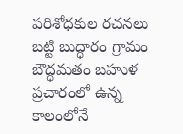పరిశోధకుల రచనలు బట్టి బుద్ధారం గ్రామం బౌద్ధమతం బహుళ ప్రచారంలో ఉన్న కాలంలోనే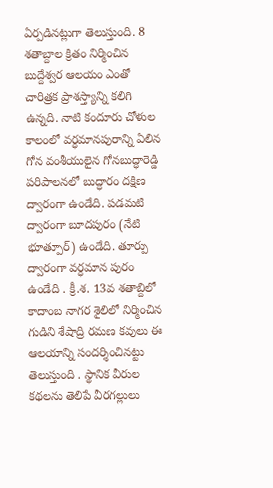ఏర్పడినట్లుగా తెలుస్తుంది. 8 శతాబ్దాల క్రితం నిర్మించిన బుద్దేశ్వర ఆలయం ఎంతో చారిత్రక ప్రాశస్త్యాన్ని కలిగి ఉన్నది. నాటి కందూరు చోళుల కాలంలో వర్ధమానపురాన్ని ఏలిన గోన వంశీయులైన గోనబుద్ధారెడ్డి పరిపాలనలో బుద్ధారం దక్షిణ ద్వారంగా ఉండేది. పడమటి ద్వారంగా బూదపురం (నేటి భూత్పూర్) ఉండేది. తూర్పు ద్వారంగా వర్ధమాన పురం ఉండేది . క్రీ.శ. 13వ శతాబ్దిలో కాదాంబ నాగర శైలిలో నిర్మించిన గుడిని శేషాద్రి రమణ కవులు ఈ ఆలయాన్ని సందర్శించినట్టు తెలుస్తుంది . స్థానిక వీరుల కథలను తెలిపే వీరగల్లులు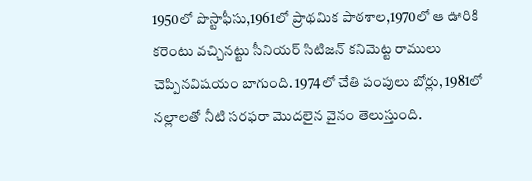1950లో పొస్టాఫీసు,1961లో ప్రాథమిక పాఠశాల,1970లో ఆ ఊరికి కరెంటు వచ్చినట్టు సీనియర్ సిటిజన్ కనిమెట్ట రాములు చెప్పినవిషయం బాగుంది. 1974లో చేతి పంపులు బోర్లు, 1981లో నల్లాలతో నీటి సరఫరా మొదలైన వైనం తెలుస్తుంది.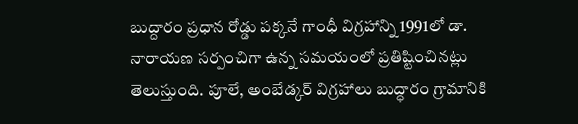బుద్దారం ప్రధాన రోడ్డు పక్కనే గాంధీ విగ్రహాన్ని 1991లో డా. నారాయణ సర్పంచిగా ఉన్న సమయంలో ప్రతిష్టించినట్లు తెలుస్తుంది. పూలే, అంబేడ్కర్ విగ్రహాలు బుద్ధారం గ్రామానికి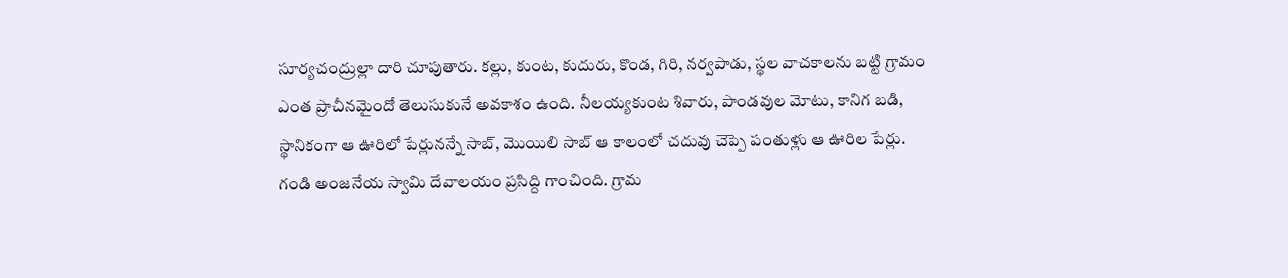సూర్యచంద్రుల్లా దారి చూపుతారు. కల్లు, కుంట, కుదురు, కొండ, గిరి, నర్వపాడు, స్థల వాచకాలను బట్టి గ్రామం ఎంత ప్రాచీనమైందో తెలుసుకునే అవకాశం ఉంది. నీలయ్యకుంట శివారు, పాండవుల మోటు, కానిగ బడి, స్థానికంగా ఆ ఊరిలో పేర్లునన్నే సాబ్, మొయిలి సాబ్ ఆ కాలంలో చదువు చెప్పె పంతుళ్లు ఆ ఊరిల పేర్లు. గండి అంజనేయ స్వామి దేవాలయం ప్రసిద్ది గాంచింది. గ్రామ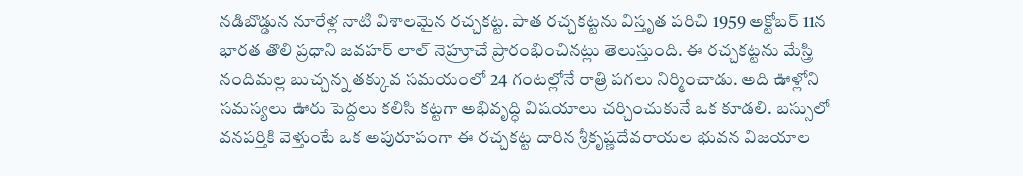నడిబొడ్డున నూరేళ్ల నాటి విశాలమైన రచ్చకట్ట. పాత రచ్చకట్టను విస్తృత పరిచి 1959 అక్టోబర్ 11న భారత తొలి ప్రధాని జవహర్ లాల్ నెహ్రూచే ప్రారంభించినట్లు తెలుస్తుంది. ఈ రచ్చకట్టను మేస్త్రి నందిమల్ల బుచ్చన్న తక్కువ సమయంలో 24 గంటల్లోనే రాత్రి పగలు నిర్మించాడు. అది ఊళ్లోని సమస్యలు ఊరు పెద్దలు కలిసి కట్టగా అభివృద్ధి విషయాలు చర్చించుకునే ఒక కూడలి. బస్సులో వనపర్తికి వెళ్తుంటే ఒక అపురూపంగా ఈ రచ్చకట్ట దారిన శ్రీకృష్ణదేవరాయల భువన విజయాల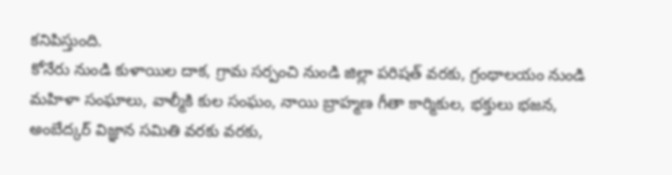కనిపిస్తుంది.
కోనేరు నుండి కుళాయిల దాక, గ్రామ సర్పంచి నుండి జిల్లా పరిషత్ వరకు, గ్రంథాలయం నుండి మహిళా సంఘాలు, వాల్మీకి కుల సంఘం, నాయి బ్రాహ్మణ గీతా కార్మికుల, భక్తులు భజన, అంబేద్కర్ విజ్ఞాన సమితి వరకు వరకు,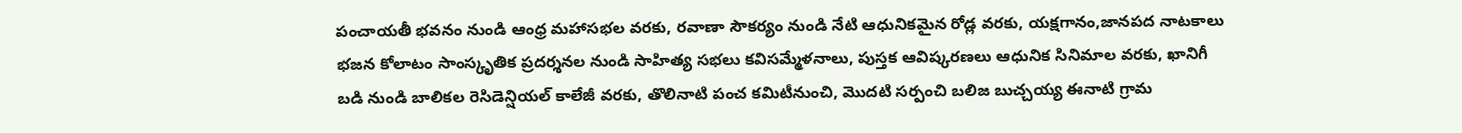పంచాయతీ భవనం నుండి ఆంధ్ర మహాసభల వరకు, రవాణా సౌకర్యం నుండి నేటి ఆధునికమైన రోడ్ల వరకు, యక్షగానం,జానపద నాటకాలు భజన కోలాటం సాంస్కృతిక ప్రదర్శనల నుండి సాహిత్య సభలు కవిసమ్మేళనాలు, పుస్తక ఆవిష్కరణలు ఆధునిక సినిమాల వరకు, ఖానిగీ బడి నుండి బాలికల రెసిడెన్షియల్ కాలేజీ వరకు, తొలినాటి పంచ కమిటీనుంచి, మొదటి సర్పంచి బలిజ బుచ్చయ్య ఈనాటి గ్రామ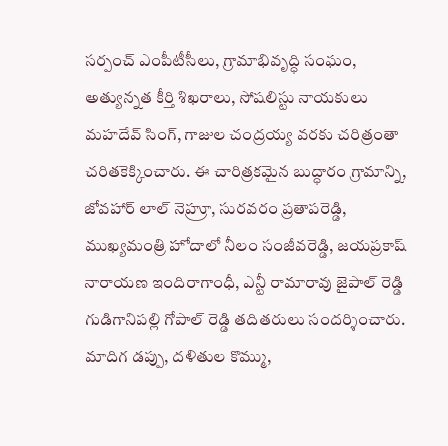సర్పంచ్ ఎంపీటీసీలు, గ్రామాభివృద్ధి సంఘం, అత్యున్నత కీర్తి శిఖరాలు, సోషలిస్టు నాయకులు మహదేవ్ సింగ్, గాజుల చంద్రయ్య వరకు చరిత్రంతా చరితకెక్కించారు. ఈ చారిత్రకమైన బుద్ధారం గ్రామాన్ని, జోవహార్ లాల్ నెహ్రూ, సురవరం ప్రతాపరెడ్డి, ముఖ్యమంత్రి హోదాలో నీలం సంజీవరెడ్డి, జయప్రకాష్ నారాయణ ఇందిరాగాంధీ, ఎన్టీ రామారావు జైపాల్ రెడ్డి గుడిగానిపల్లి గోపాల్ రెడ్డి తదితరులు సందర్శించారు. మాదిగ డప్పు, దళితుల కొమ్ము,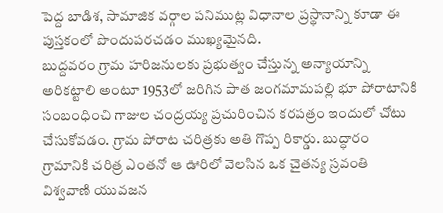పెద్ద బాడిశ, సామాజిక వర్గాల పనిముట్ల విధానాల ప్రస్థానాన్ని కూడా ఈ పుస్తకంలో పొందుపరచడం ముఖ్యమైనది.
బుద్దవరం గ్రామ హరిజనులకు ప్రభుత్వం చేస్తున్న అన్యాయాన్ని అరికట్టాలి అంటూ 1953లో జరిగిన పాత జంగమామపల్లి భూ పోరాటానికి సంబంధించి గాజుల చంద్రయ్య ప్రచురించిన కరపత్రం ఇందులో చోటు చేసుకోవడం. గ్రామ పోరాట చరిత్రకు అతి గొప్ప రికార్డు. బుద్ధారం గ్రామానికి చరిత్ర ఎంతనో ఆ ఊరిలో వెలసిన ఒక చైతన్య స్రవంతి విశ్వవాణి యువజన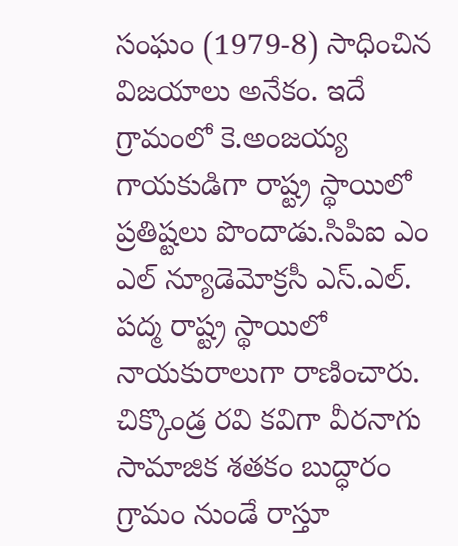సంఘం (1979-8) సాధించిన విజయాలు అనేకం. ఇదే గ్రామంలో కె.అంజయ్య గాయకుడిగా రాష్ట్ర స్థాయిలో ప్రతిష్టలు పొందాడు.సిపిఐ ఎం ఎల్ న్యూడెమోక్రసీ ఎస్.ఎల్. పద్మ రాష్ట్ర స్థాయిలో నాయకురాలుగా రాణించారు. చిక్కొండ్ర రవి కవిగా వీరనాగు సామాజిక శతకం బుద్ధారం గ్రామం నుండే రాస్తూ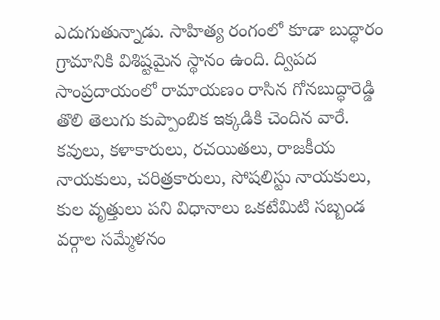ఎదుగుతున్నాడు. సాహిత్య రంగంలో కూడా బుద్ధారం గ్రామానికి విశిష్టమైన స్థానం ఉంది. ద్విపద సాంప్రదాయంలో రామాయణం రాసిన గోనబుద్ధారెడ్డి తొలి తెలుగు కుప్పాంబిక ఇక్కడికి చెందిన వారే. కవులు, కళాకారులు, రచయితలు, రాజకీయ నాయకులు, చరిత్రకారులు, సోషలిస్టు నాయకులు, కుల వృత్తులు పని విధానాలు ఒకటేమిటి సబ్బండ వర్గాల సమ్మేళనం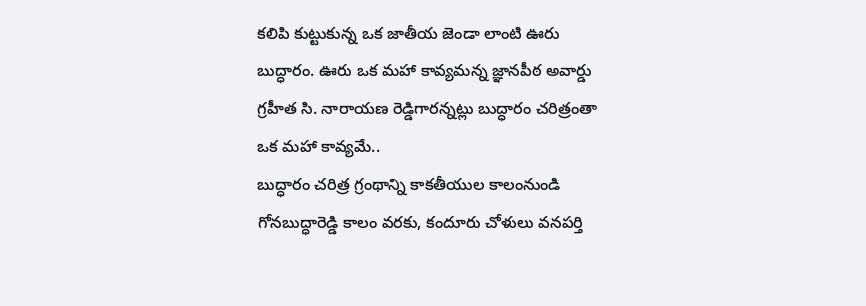కలిపి కుట్టుకున్న ఒక జాతీయ జెండా లాంటి ఊరు బుద్ధారం. ఊరు ఒక మహా కావ్యమన్న జ్ఞానపీఠ అవార్డు గ్రహీత సి. నారాయణ రెడ్డిగారన్నట్లు బుద్ధారం చరిత్రంతా ఒక మహా కావ్యమే..
బుద్ధారం చరిత్ర గ్రంథాన్ని కాకతీయుల కాలంనుండి గోనబుద్ధారెడ్డి కాలం వరకు, కందూరు చోళులు వనపర్తి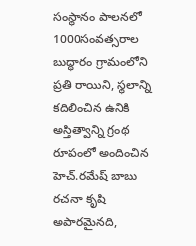సంస్థానం పాలనలో 1000సంవత్సరాల బుద్ధారం గ్రామంలోని ప్రతి రాయిని, స్థలాన్ని కదిలించిన ఉనికి అస్తిత్వాన్ని గ్రంథ రూపంలో అందించిన హెచ్.రమేష్ బాబు రచనా కృషి అపారమైనది,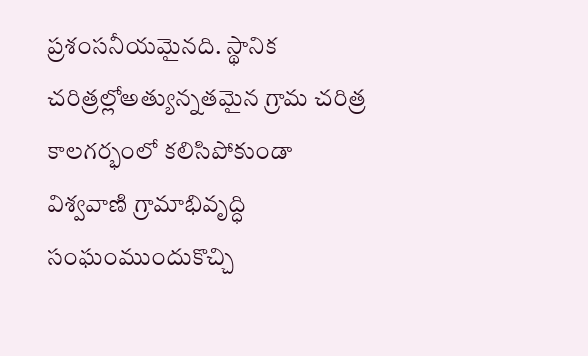ప్రశంసనీయమైనది. స్థానిక చరిత్రల్లోఅత్యున్నతమైన గ్రామ చరిత్ర కాలగర్భంలో కలిసిపోకుండా విశ్వవాణి గ్రామాభివృద్ధి సంఘంముందుకొచ్చి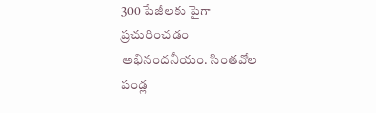300 పేజీలకు పైగా ప్రచురించడం అభినందనీయం. సింతవోల పండ్ల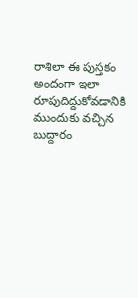రాశిలా ఈ పుస్తకం అందంగా ఇలా రూపుదిద్దుకోవడానికి ముందుకు వచ్చిన బుద్దారం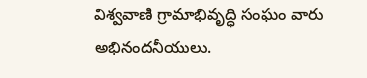విశ్వవాణి గ్రామాభివృద్ధి సంఘం వారు అభినందనీయులు.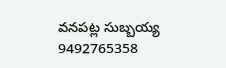వనపట్ల సుబ్బయ్య
9492765358